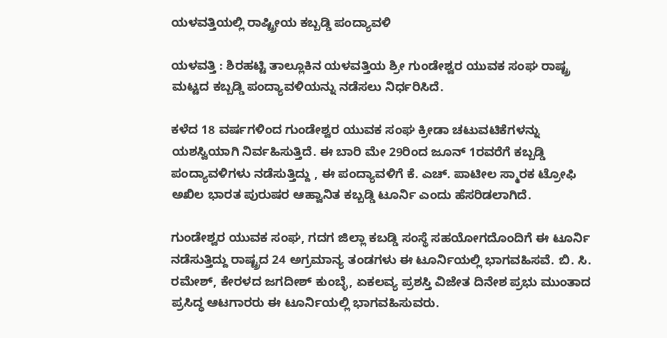ಯಳವತ್ತಿಯಲ್ಲಿ ರಾಷ್ಟ್ರೀಯ ಕಬ್ಬಡ್ಡಿ ಪಂದ್ಯಾವಳಿ

ಯಳವತ್ತಿ : ಶಿರಹಟ್ಟಿ ತಾಲ್ಲೂಕಿನ ಯಳವತ್ತಿಯ ಶ್ರೀ ಗುಂಡೇಶ್ವರ ಯುವಕ ಸಂಘ ರಾಷ್ಟ್ರ ಮಟ್ಟದ ಕಬ್ಬಡ್ಡಿ ಪಂದ್ಯಾವಳಿಯನ್ನು ನಡೆಸಲು ನಿರ್ಧರಿಸಿದೆ.

ಕಳೆದ 18 ವರ್ಷಗಳಿಂದ ಗುಂಡೇಶ್ವರ ಯುವಕ ಸಂಘ ಕ್ರೀಡಾ ಚಟುವಟಿಕೆಗಳನ್ನು ಯಶಸ್ವಿಯಾಗಿ ನಿರ್ವಹಿಸುತ್ತಿದೆ. ಈ ಬಾರಿ ಮೇ 29ರಿಂದ ಜೂನ್‌ 1ರವರೆಗೆ ಕಬ್ಬಡ್ಡಿ ಪಂದ್ಯಾವಳಿಗಳು ನಡೆಸುತ್ತಿದ್ದು , ಈ ಪಂದ್ಯಾವಳಿಗೆ ಕೆ. ಎಚ್‌. ಪಾಟೀಲ ಸ್ಮಾರಕ ಟ್ರೋಫಿ ಅಖಿಲ ಭಾರತ ಪುರುಷರ ಆಹ್ವಾನಿತ ಕಬ್ಬಡ್ಡಿ ಟೂರ್ನಿ ಎಂದು ಹೆಸರಿಡಲಾಗಿದೆ.

ಗುಂಡೇಶ್ವರ ಯುವಕ ಸಂಘ, ಗದಗ ಜಿಲ್ಲಾ ಕಬಡ್ಡಿ ಸಂಸ್ಥೆ ಸಹಯೋಗದೊಂದಿಗೆ ಈ ಟೂರ್ನಿ ನಡೆಸುತ್ತಿದ್ದು ರಾಷ್ಟ್ರದ 24 ಅಗ್ರಮಾನ್ಯ ತಂಡಗಳು ಈ ಟೂರ್ನಿಯಲ್ಲಿ ಭಾಗವಹಿಸವೆ. ಬಿ. ಸಿ. ರಮೇಶ್‌, ಕೇರಳದ ಜಗದೀಶ್‌ ಕುಂಬ್ಳೆ, ಏಕಲವ್ಯ ಪ್ರಶಸ್ತಿ ವಿಜೇತ ದಿನೇಶ ಪ್ರಭು ಮುಂತಾದ ಪ್ರಸಿದ್ಧ ಆಟಗಾರರು ಈ ಟೂರ್ನಿಯಲ್ಲಿ ಭಾಗವಹಿಸುವರು.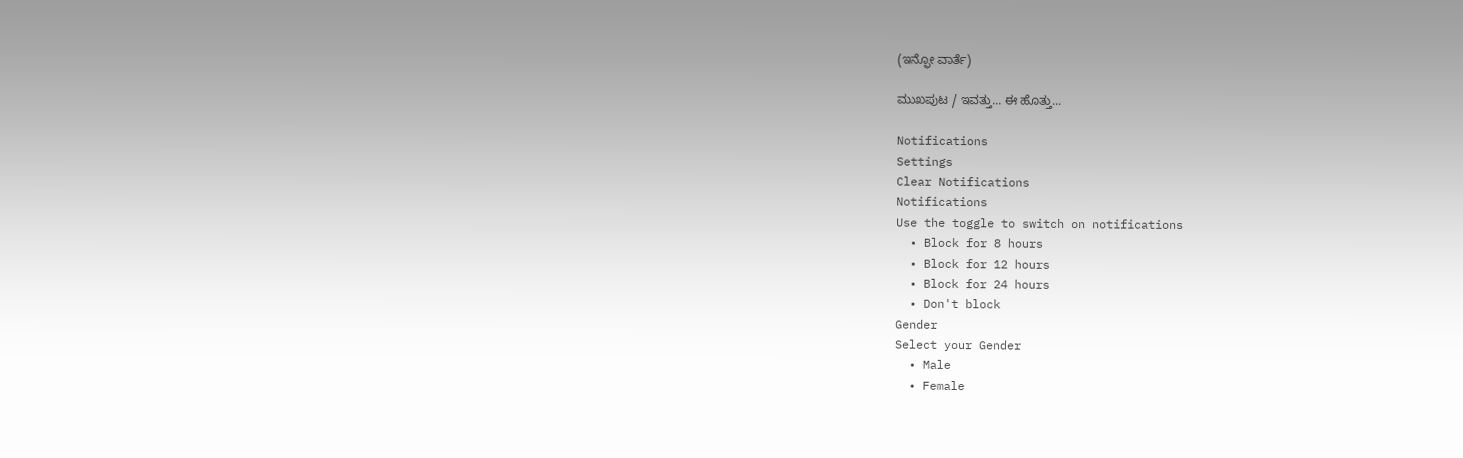(ಇನ್ಫೋ ವಾರ್ತೆ)

ಮುಖಪುಟ / ಇವತ್ತು... ಈ ಹೊತ್ತು...

Notifications
Settings
Clear Notifications
Notifications
Use the toggle to switch on notifications
  • Block for 8 hours
  • Block for 12 hours
  • Block for 24 hours
  • Don't block
Gender
Select your Gender
  • Male
  • Female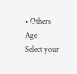• Others
Age
Select your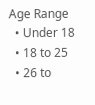Age Range
  • Under 18
  • 18 to 25
  • 26 to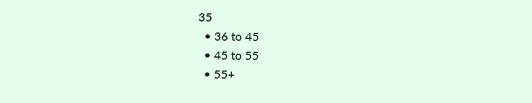35
  • 36 to 45
  • 45 to 55
  • 55+